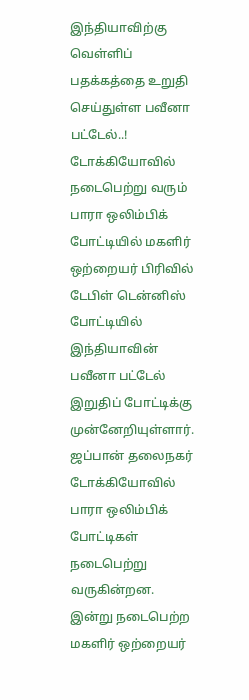இந்தியாவிற்கு வெள்ளிப் பதக்கத்தை உறுதி செய்துள்ள பவீனா பட்டேல்..!
டோக்கியோவில் நடைபெற்று வரும் பாரா ஒலிம்பிக் போட்டியில் மகளிர் ஒற்றையர் பிரிவில் டேபிள் டென்னிஸ் போட்டியில் இந்தியாவின் பவீனா பட்டேல் இறுதிப் போட்டிக்கு முன்னேறியுள்ளார். ஜப்பான் தலைநகர் டோக்கியோவில் பாரா ஒலிம்பிக் போட்டிகள் நடைபெற்று வருகின்றன.
இன்று நடைபெற்ற மகளிர் ஒற்றையர்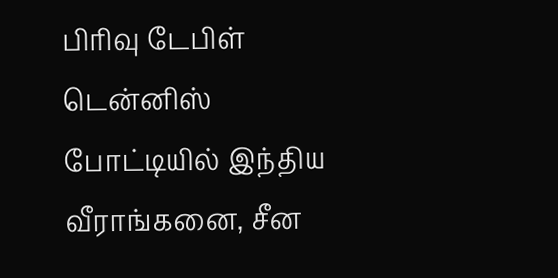பிரிவு டேபிள் டென்னிஸ் போட்டியில் இந்திய வீராங்கனை, சீன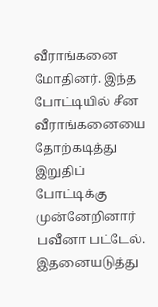வீராங்கனை மோதினர். இந்த போட்டியில் சீன வீராங்கனையை தோற்கடித்து இறுதிப் போட்டிக்கு முன்னேறினார் பவீனா பட்டேல்.
இதனையடுத்து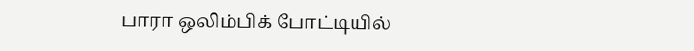பாரா ஒலிம்பிக் போட்டியில்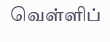வெள்ளிப்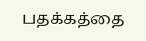பதக்கத்தை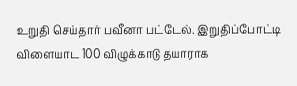உறுதி செய்தார் பவீனா பட்டேல். இறுதிப்போட்டி விளையாட 100 விழுக்காடு தயாராக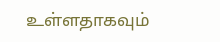உள்ளதாகவும்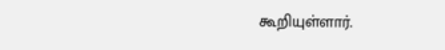கூறியுள்ளார்.